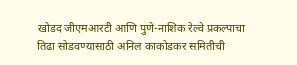खोडद जीएमआरटी आणि पुणे-नाशिक रेल्वे प्रकल्पाचा तिढा सोडवण्यासाठी अनिल काकोडकर समितीची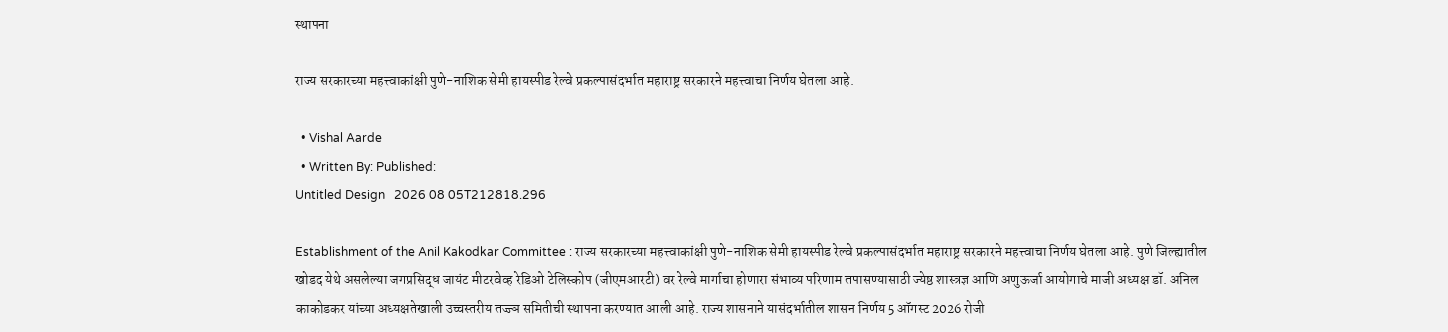स्थापना

राज्य सरकारच्या महत्त्वाकांक्षी पुणे-नाशिक सेमी हायस्पीड रेल्वे प्रकल्पासंदर्भात महाराष्ट्र सरकारने महत्त्वाचा निर्णय घेतला आहे.

  • Vishal Aarde
  • Written By: Published:
Untitled Design   2026 08 05T212818.296

Establishment of the Anil Kakodkar Committee : राज्य सरकारच्या महत्त्वाकांक्षी पुणे-नाशिक सेमी हायस्पीड रेल्वे प्रकल्पासंदर्भात महाराष्ट्र सरकारने महत्त्वाचा निर्णय घेतला आहे. पुणे जिल्ह्यातील खोडद येथे असलेल्या जगप्रसिद्ध जायंट मीटरवेव्ह रेडिओ टेलिस्कोप (जीएमआरटी) वर रेल्वे मार्गाचा होणारा संभाव्य परिणाम तपासण्यासाठी ज्येष्ठ शास्त्रज्ञ आणि अणुऊर्जा आयोगाचे माजी अध्यक्ष डॉ. अनिल काकोडकर यांच्या अध्यक्षतेखाली उच्चस्तरीय तज्ज्ञ समितीची स्थापना करण्यात आली आहे. राज्य शासनाने यासंदर्भातील शासन निर्णय 5 ऑगस्ट 2026 रोजी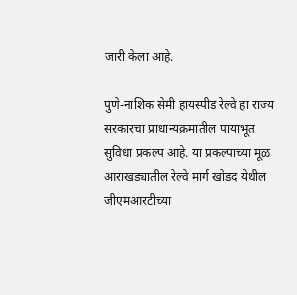जारी केला आहे.

पुणे-नाशिक सेमी हायस्पीड रेल्वे हा राज्य सरकारचा प्राधान्यक्रमातील पायाभूत सुविधा प्रकल्प आहे. या प्रकल्पाच्या मूळ आराखड्यातील रेल्वे मार्ग खोडद येथील जीएमआरटीच्या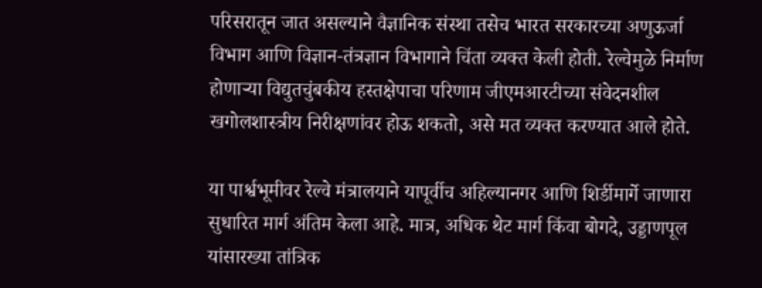परिसरातून जात असल्याने वैज्ञानिक संस्था तसेच भारत सरकारच्या अणुऊर्जा विभाग आणि विज्ञान-तंत्रज्ञान विभागाने चिंता व्यक्त केली होती. रेल्वेमुळे निर्माण होणाऱ्या विद्युतचुंबकीय हस्तक्षेपाचा परिणाम जीएमआरटीच्या संवेदनशील खगोलशास्त्रीय निरीक्षणांवर होऊ शकतो, असे मत व्यक्त करण्यात आले होते.

या पार्श्वभूमीवर रेल्वे मंत्रालयाने यापूर्वीच अहिल्यानगर आणि शिर्डीमार्गे जाणारा सुधारित मार्ग अंतिम केला आहे. मात्र, अधिक थेट मार्ग किंवा बोगदे, उड्डाणपूल यांसारख्या तांत्रिक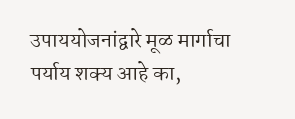उपाययोजनांद्वारे मूळ मार्गाचा पर्याय शक्य आहे का,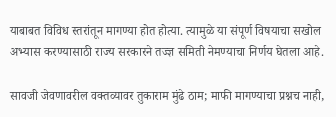याबाबत विविध स्तरांतून मागण्या होत होत्या. त्यामुळे या संपूर्ण विषयाचा सखोल अभ्यास करण्यासाठी राज्य सरकारने तज्ज्ञ समिती नेमण्याचा निर्णय घेतला आहे.

सावजी जेवणावरील वक्तव्यावर तुकाराम मुंढे ठाम; माफी मागण्याचा प्रश्नच नाही,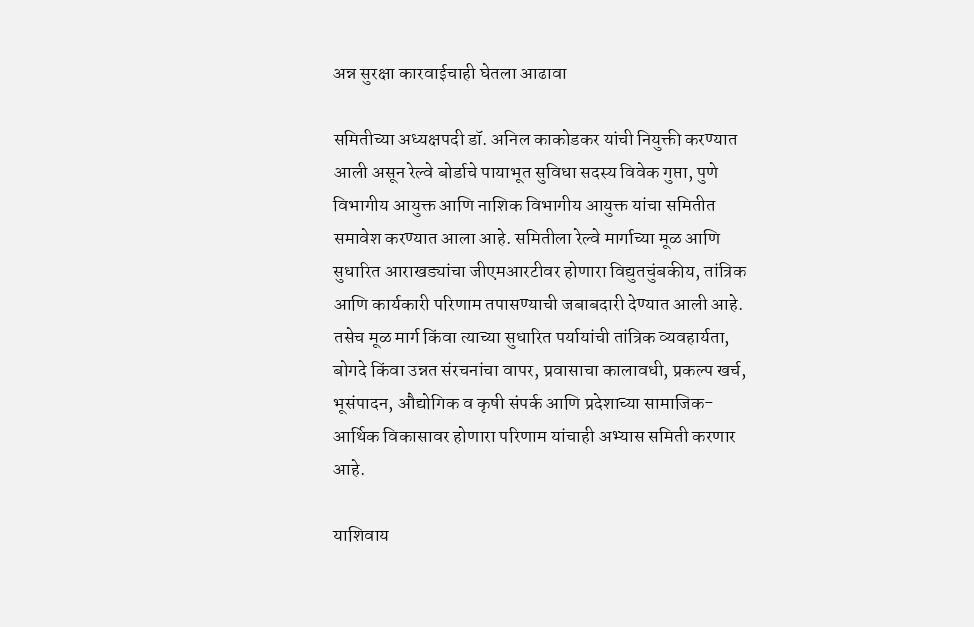अन्न सुरक्षा कारवाईचाही घेतला आढावा

समितीच्या अध्यक्षपदी डॉ. अनिल काकोडकर यांची नियुक्ती करण्यात आली असून रेल्वे बोर्डाचे पायाभूत सुविधा सदस्य विवेक गुप्ता, पुणे विभागीय आयुक्त आणि नाशिक विभागीय आयुक्त यांचा समितीत समावेश करण्यात आला आहे. समितीला रेल्वे मार्गाच्या मूळ आणि सुधारित आराखड्यांचा जीएमआरटीवर होणारा विद्युतचुंबकीय, तांत्रिक आणि कार्यकारी परिणाम तपासण्याची जबाबदारी देण्यात आली आहे. तसेच मूळ मार्ग किंवा त्याच्या सुधारित पर्यायांची तांत्रिक व्यवहार्यता, बोगदे किंवा उन्नत संरचनांचा वापर, प्रवासाचा कालावधी, प्रकल्प खर्च, भूसंपादन, औद्योगिक व कृषी संपर्क आणि प्रदेशाच्या सामाजिक-आर्थिक विकासावर होणारा परिणाम यांचाही अभ्यास समिती करणार आहे.

याशिवाय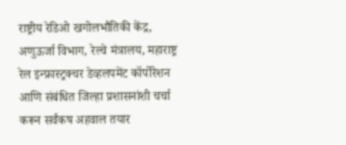राष्ट्रीय रेडिओ खगोलभौतिकी केंद्र, अणुऊर्जा विभाग, रेल्वे मंत्रालय, महाराष्ट्र रेल इन्फ्रास्ट्रक्चर डेव्हलपमेंट कॉर्पोरेशन आणि संबंधित जिल्हा प्रशासनांशी चर्चा करून सर्वंकष अहवाल तयार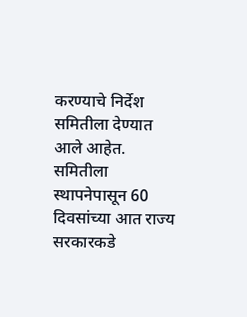करण्याचे निर्देश समितीला देण्यात आले आहेत. समितीला स्थापनेपासून 60 दिवसांच्या आत राज्य सरकारकडे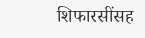शिफारसींसह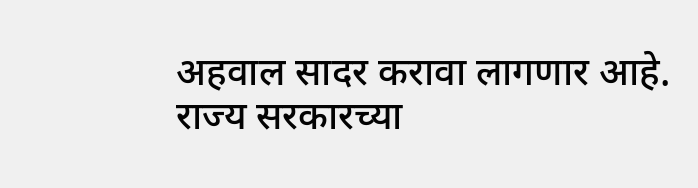अहवाल सादर करावा लागणार आहे. राज्य सरकारच्या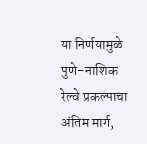या निर्णयामुळे पुणे-नाशिक रेल्वे प्रकल्पाचा अंतिम मार्ग,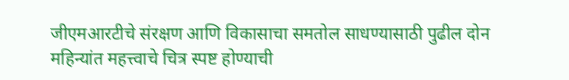जीएमआरटीचे संरक्षण आणि विकासाचा समतोल साधण्यासाठी पुढील दोन महिन्यांत महत्त्वाचे चित्र स्पष्ट होण्याची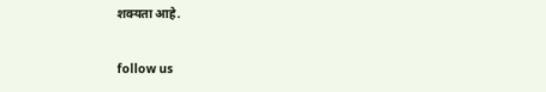शक्यता आहे.

follow us